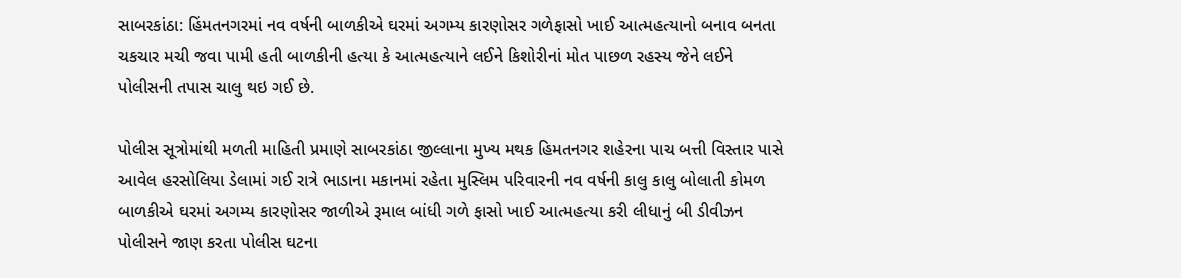સાબરકાંઠા: હિંમતનગરમાં નવ વર્ષની બાળકીએ ઘરમાં અગમ્ય કારણોસર ગળેફાસો ખાઈ આત્મહત્યાનો બનાવ બનતા ચકચાર મચી જવા પામી હતી બાળકીની હત્યા કે આત્મહત્યાને લઈને કિશોરીનાં મોત પાછળ રહસ્ય જેને લઈને પોલીસની તપાસ ચાલુ થઇ ગઈ છે.

પોલીસ સૂત્રોમાંથી મળતી માહિતી પ્રમાણે સાબરકાંઠા જીલ્લાના મુખ્ય મથક હિમતનગર શહેરના પાચ બત્તી વિસ્તાર પાસે આવેલ હરસોલિયા ડેલામાં ગઈ રાત્રે ભાડાના મકાનમાં રહેતા મુસ્લિમ પરિવારની નવ વર્ષની કાલુ કાલુ બોલાતી કોમળ બાળકીએ ઘરમાં અગમ્ય કારણોસર જાળીએ રૂમાલ બાંધી ગળે ફાસો ખાઈ આત્મહત્યા કરી લીધાનું બી ડીવીઝન પોલીસને જાણ કરતા પોલીસ ઘટના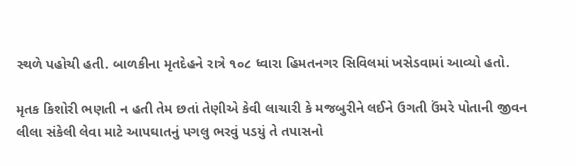સ્થળે પહોચી હતી. બાળકીના મૃતદેહને રાત્રે ૧૦૮ ધ્વારા હિમતનગર સિવિલમાં ખસેડવામાં આવ્યો હતો.

મૃતક કિશોરી ભણતી ન હતી તેમ છતાં તેણીએ કેવી લાચારી કે મજબુરીને લઈને ઉગતી ઉંમરે પોતાની જીવન લીલા સંકેલી લેવા માટે આપઘાતનું પગલુ ભરવું પડયું તે તપાસનો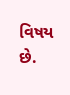વિષય છે.